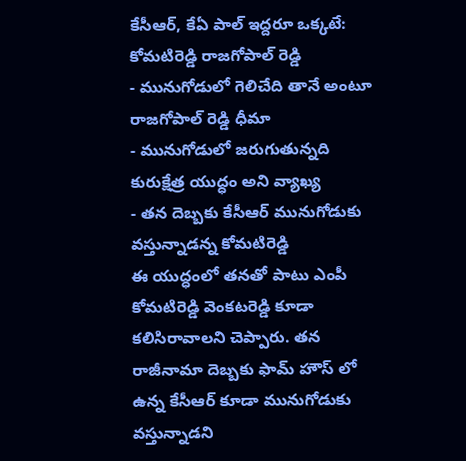కేసీఆర్, కేఏ పాల్ ఇద్దరూ ఒక్కటే: కోమటిరెడ్డి రాజగోపాల్ రెడ్డి
- మునుగోడులో గెలిచేది తానే అంటూ రాజగోపాల్ రెడ్డి ధీమా
- మునుగోడులో జరుగుతున్నది కురుక్షేత్ర యుద్ధం అని వ్యాఖ్య
- తన దెబ్బకు కేసీఆర్ మునుగోడుకు వస్తున్నాడన్న కోమటిరెడ్డి
ఈ యుద్ధంలో తనతో పాటు ఎంపీ కోమటిరెడ్డి వెంకటరెడ్డి కూడా కలిసిరావాలని చెప్పారు. తన రాజీనామా దెబ్బకు ఫామ్ హౌస్ లో ఉన్న కేసీఆర్ కూడా మునుగోడుకు వస్తున్నాడని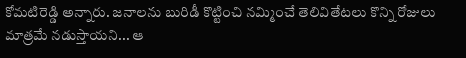కోమటిరెడ్డి అన్నారు. జనాలను బురిడీ కొట్టించి నమ్మించే తెలివితేటలు కొన్ని రోజులు మాత్రమే నడుస్తాయని... ఆ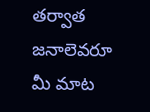తర్వాత జనాలెవరూ మీ మాట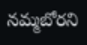నమ్మబోరని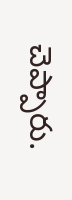చెప్పారు.